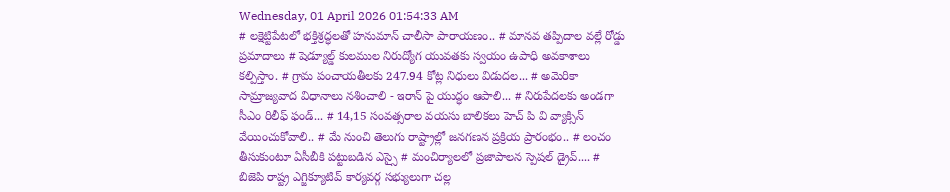Wednesday, 01 April 2026 01:54:33 AM
# లక్షెట్టిపేటలో భక్తిశ్రద్ధలతో హనుమాన్ చాలీసా పారాయణం.. # మానవ తప్పిదాల వల్లే రోడ్డు ప్రమాదాలు # షెడ్యూల్డ్ కులముల నిరుద్యోగ యువతకు స్వయం ఉపాధి అవకాశాలు కల్పిస్తాం. # గ్రామ పంచాయతీలకు 247.94 కోట్ల నిధులు విడుదల... # అమెరికా సామ్రాజ్యవాద విధానాలు నశించాలి - ఇరాన్ పై యుద్ధం ఆపాలి... # నిరుపేదలకు అండగా సీఎం రిలీఫ్ ఫండ్... # 14,15 సంవత్సరాల వయసు బాలికలు హెచ్ పి వి వ్యాక్సిన్ వేయించుకోవాలి.. # మే నుంచి తెలుగు రాష్ట్రాల్లో జనగణన ప్రక్రియ ప్రారంభం.. # లంచం తీసుకుంటూ ఏసీబీకి పట్టుబడిన ఎస్సై # మంచిర్యాలలో ప్రజాపాలన స్పెషల్ డ్రైవ్.... # బిజెపి రాష్ట్ర ఎగ్జిక్యూటివ్ కార్యవర్గ సభ్యులుగా చల్ల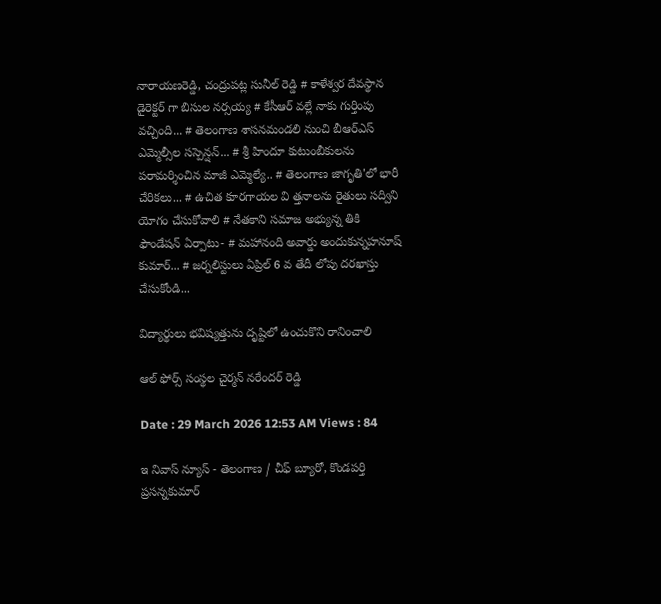నారాయణరెడ్డి, చంద్రుపట్ల సునీల్ రెడ్డి # కాళేశ్వర దేవస్థాన డైరెక్టర్ గా బిసుల నర్సయ్య # కేసీఆర్ వల్లే నాకు గుర్తింపు వచ్చింది... # తెలంగాణ శాసనమండలి నుంచి బీఆర్‌ఎస్‌ ఎమ్మెల్సీల సస్పెన్షన్... # శ్రీ హిందూ కుటుంబీకులను పరామర్శించిన మాజీ ఎమ్మెల్యే.. # తెలంగాణ జాగృతి'లో భారీ చేరికలు... # ఉచిత కూరగాయల వి త్తనాలను రైతులు సద్విని యోగం చేసుకోవాలి # నేతకాని సమాజ అభ్యున్న తికి ఫౌండేషన్ ఏర్పాటు- # మహానంది అవార్డు అందుకున్నహనూష్ కుమార్... # జర్నలిస్టులు ఏప్రిల్ 6 వ తేదీ లోపు దరఖాస్తు చేసుకోండి...

విద్యార్థులు భవిష్యత్తును దృష్టిలో ఉంచుకొని రానించాలి

ఆల్ ఫోర్స్ సంస్థల చైర్మన్ నరేందర్ రెడ్డి

Date : 29 March 2026 12:53 AM Views : 84

ఇ నివాస్ న్యూస్ - తెలంగాణ / చీఫ్ బ్యూరో, కొండపర్తి ప్రసన్నకుమార్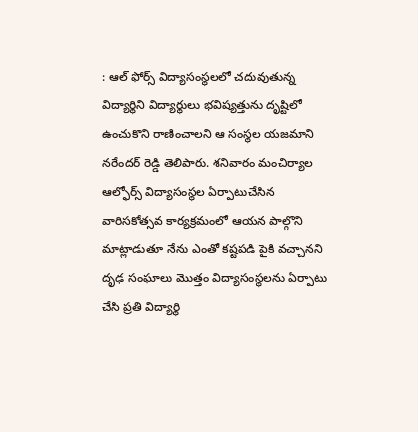: ఆల్ ఫోర్స్ విద్యాసంస్థలలో చదువుతున్న విద్యార్థిని విద్యార్థులు భవిష్యత్తును దృష్టిలో ఉంచుకొని రాణించాలని ఆ సంస్థల యజమాని నరేందర్ రెడ్డి తెలిపారు. శనివారం మంచిర్యాల ఆల్ఫోర్స్ విద్యాసంస్థల ఏర్పాటుచేసిన వారిసకోత్సవ కార్యక్రమంలో ఆయన పాల్గొని మాట్లాడుతూ నేను ఎంతో కష్టపడి పైకి వచ్చానని దృఢ సంఘాలు మొత్తం విద్యాసంస్థలను ఏర్పాటు చేసి ప్రతి విద్యార్థి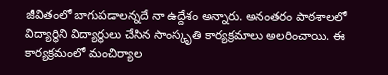జీవితంలో బాగుపడాలన్నదే నా ఉద్దేశం అన్నారు. అనంతరం పాఠశాలలో విద్యార్థిని విద్యార్థులు చేసిన సాంస్కృతి కార్యక్రమాలు అలరించాయి. ఈ కార్యక్రమంలో మంచిర్యాల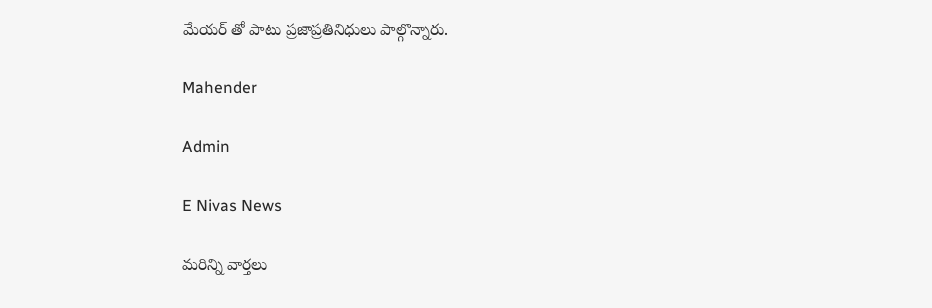మేయర్ తో పాటు ప్రజాప్రతినిధులు పాల్గొన్నారు.

Mahender

Admin

E Nivas News

మరిన్ని వార్తలు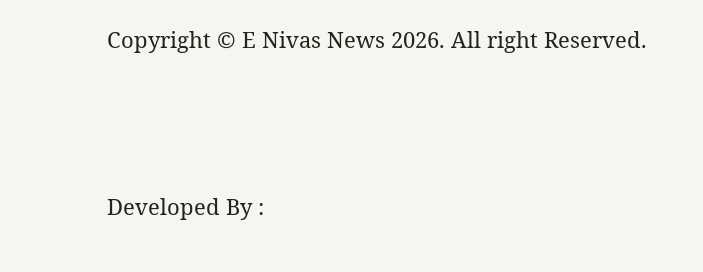Copyright © E Nivas News 2026. All right Reserved.



Developed By :